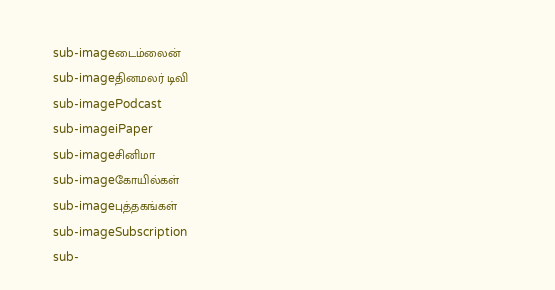sub-imageடைம்லைன்
sub-imageதினமலர் டிவி
sub-imagePodcast
sub-imageiPaper
sub-imageசினிமா
sub-imageகோயில்கள்
sub-imageபுத்தகங்கள்
sub-imageSubscription
sub-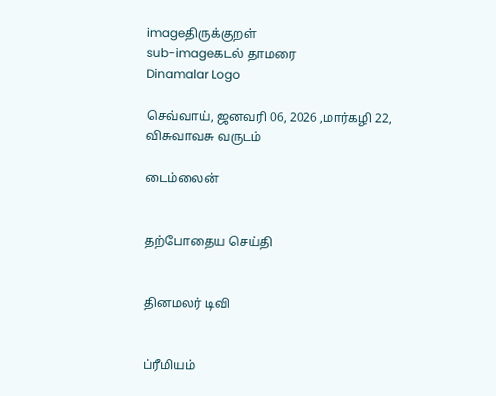imageதிருக்குறள்
sub-imageகடல் தாமரை
Dinamalar Logo

செவ்வாய், ஜனவரி 06, 2026 ,மார்கழி 22, விசுவாவசு வருடம்

டைம்லைன்


தற்போதைய செய்தி


தினமலர் டிவி


ப்ரீமியம்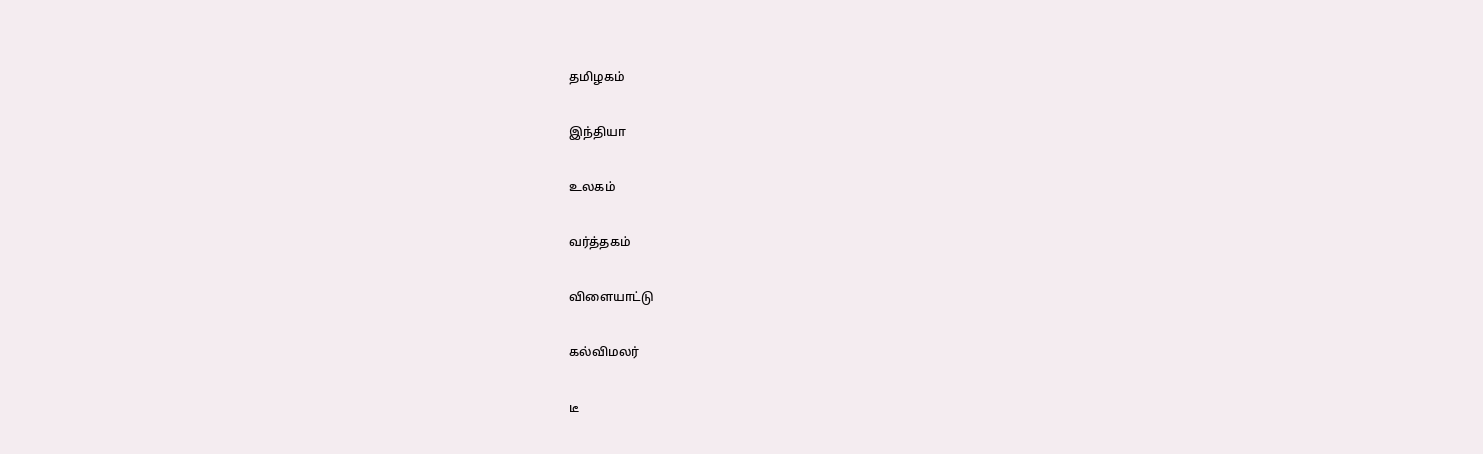தமிழகம்


இந்தியா


உலகம்


வர்த்தகம்


விளையாட்டு


கல்விமலர்


டீ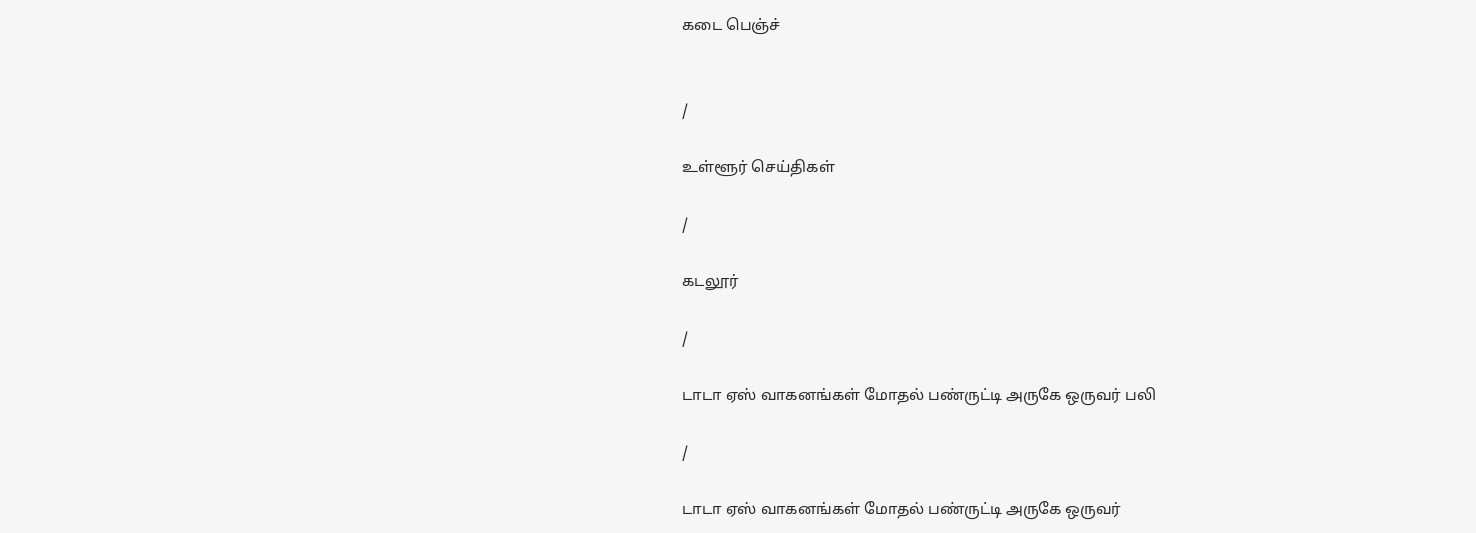கடை பெஞ்ச்


/

உள்ளூர் செய்திகள்

/

கடலூர்

/

டாடா ஏஸ் வாகனங்கள் மோதல் பண்ருட்டி அருகே ஒருவர் பலி

/

டாடா ஏஸ் வாகனங்கள் மோதல் பண்ருட்டி அருகே ஒருவர்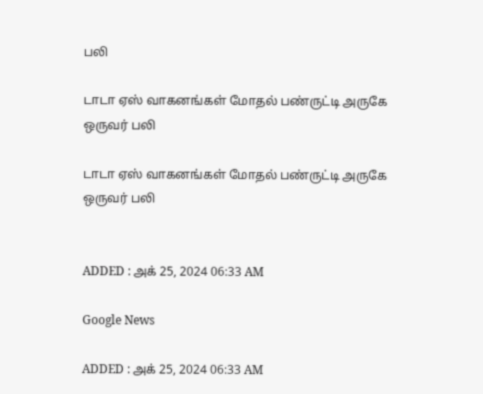பலி

டாடா ஏஸ் வாகனங்கள் மோதல் பண்ருட்டி அருகே ஒருவர் பலி

டாடா ஏஸ் வாகனங்கள் மோதல் பண்ருட்டி அருகே ஒருவர் பலி


ADDED : அக் 25, 2024 06:33 AM

Google News

ADDED : அக் 25, 2024 06:33 AM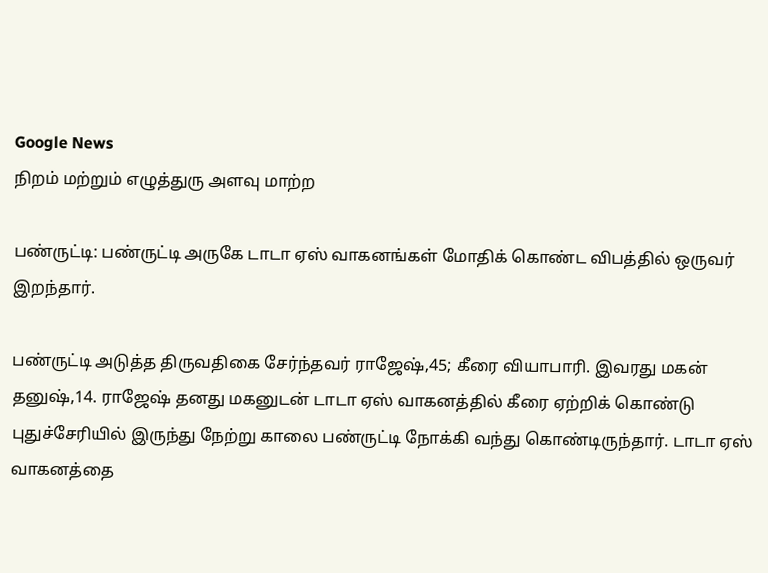Google News
நிறம் மற்றும் எழுத்துரு அளவு மாற்ற

பண்ருட்டி: பண்ருட்டி அருகே டாடா ஏஸ் வாகனங்கள் மோதிக் கொண்ட விபத்தில் ஒருவர் இறந்தார்.

பண்ருட்டி அடுத்த திருவதிகை சேர்ந்தவர் ராஜேஷ்,45; கீரை வியாபாரி. இவரது மகன் தனுஷ்,14. ராஜேஷ் தனது மகனுடன் டாடா ஏஸ் வாகனத்தில் கீரை ஏற்றிக் கொண்டு புதுச்சேரியில் இருந்து நேற்று காலை பண்ருட்டி நோக்கி வந்து கொண்டிருந்தார். டாடா ஏஸ் வாகனத்தை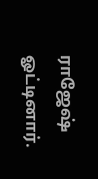ராஜேஷ் ஓட்டினார்.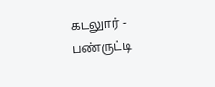கடலுார் - பண்ருட்டி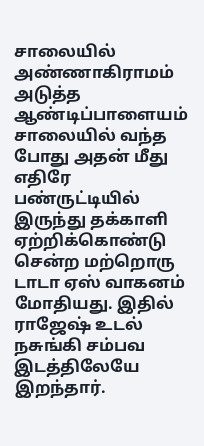சாலையில் அண்ணாகிராமம் அடுத்த ஆண்டிப்பாளையம் சாலையில் வந்த போது அதன் மீது எதிரே பண்ருட்டியில் இருந்து தக்காளி ஏற்றிக்கொண்டு சென்ற மற்றொரு டாடா ஏஸ் வாகனம் மோதியது. இதில் ராஜேஷ் உடல் நசுங்கி சம்பவ இடத்திலேயே இறந்தார்.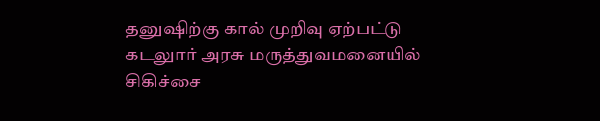தனுஷிற்கு கால் முறிவு ஏற்பட்டு கடலுார் அரசு மருத்துவமனையில் சிகிச்சை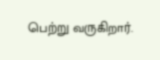பெற்று வருகிறார்.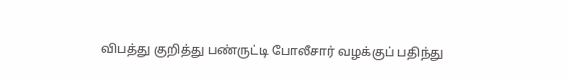விபத்து குறித்து பண்ருட்டி போலீசார் வழக்குப் பதிந்து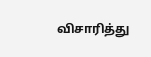விசாரித்து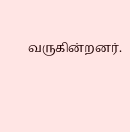வருகின்றனர்.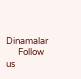Dinamalar
      Follow us